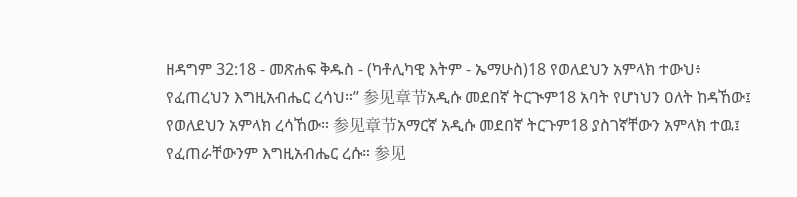ዘዳግም 32:18 - መጽሐፍ ቅዱስ - (ካቶሊካዊ እትም - ኤማሁስ)18 የወለደህን አምላክ ተውህ፥ የፈጠረህን እግዚአብሔር ረሳህ።” 参见章节አዲሱ መደበኛ ትርጒም18 አባት የሆነህን ዐለት ከዳኸው፤ የወለደህን አምላክ ረሳኸው። 参见章节አማርኛ አዲሱ መደበኛ ትርጉም18 ያስገኛቸውን አምላክ ተዉ፤ የፈጠራቸውንም እግዚአብሔር ረሱ። 参见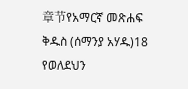章节የአማርኛ መጽሐፍ ቅዱስ (ሰማንያ አሃዱ)18 የወለደህን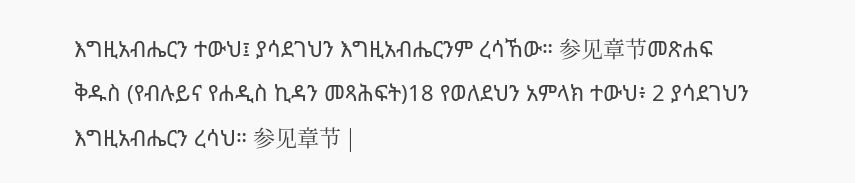እግዚአብሔርን ተውህ፤ ያሳደገህን እግዚአብሔርንም ረሳኸው። 参见章节መጽሐፍ ቅዱስ (የብሉይና የሐዲስ ኪዳን መጻሕፍት)18 የወለደህን አምላክ ተውህ፥ 2 ያሳደገህን እግዚአብሔርን ረሳህ። 参见章节 |